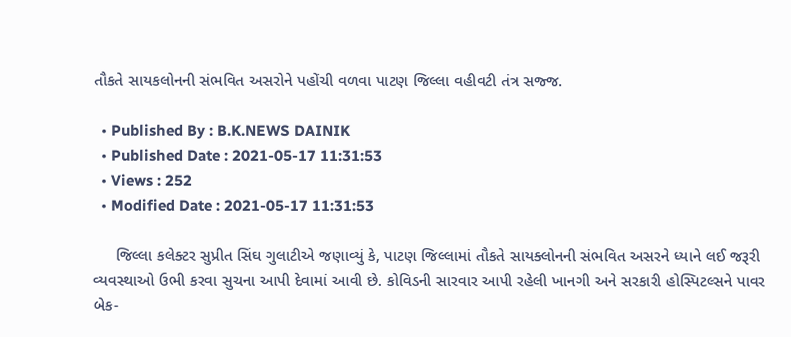તૌકતે સાયકલોનની સંભવિત અસરોને પહોંચી વળવા પાટણ જિલ્લા વહીવટી તંત્ર સજ્જ.

  • Published By : B.K.NEWS DAINIK
  • Published Date : 2021-05-17 11:31:53
  • Views : 252
  • Modified Date : 2021-05-17 11:31:53

     જિલ્લા કલેક્ટર સુપ્રીત સિંઘ ગુલાટીએ જણાવ્યું કે, પાટણ જિલ્લામાં તૌકતે સાયક્લોનની સંભવિત અસરને ધ્યાને લઈ જરૂરી વ્યવસ્થાઓ ઉભી કરવા સુચના આપી દેવામાં આવી છે. કોવિડની સારવાર આપી રહેલી ખાનગી અને સરકારી હોસ્પિટલ્સને પાવર બેક-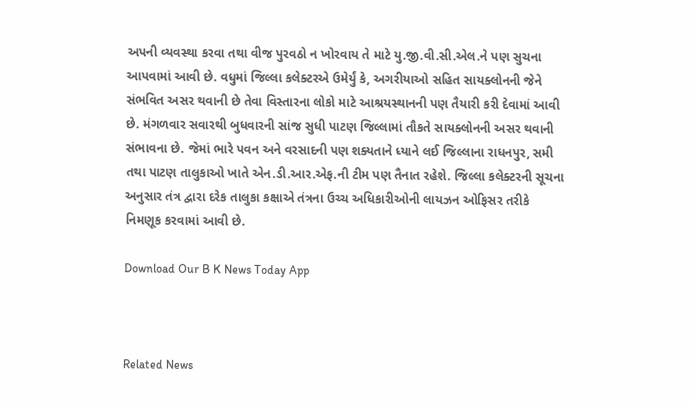અપની વ્યવસ્થા કરવા તથા વીજ પુરવઠો ન ખોરવાય તે માટે યુ.જી.વી.સી.એલ.ને પણ સુચના આપવામાં આવી છે. વધુમાં જિલ્લા કલેક્ટરએ ઉમેર્યું કે, અગરીયાઓ સહિત સાયક્લોનની જેને સંભવિત અસર થવાની છે તેવા વિસ્તારના લોકો માટે આશ્રયસ્થાનની પણ તૈયારી કરી દેવામાં આવી છે. મંગળવાર સવારથી બુધવારની સાંજ સુધી પાટણ જિલ્લામાં તૌકતે સાયક્લોનની અસર થવાની સંભાવના છે. જેમાં ભારે પવન અને વરસાદની પણ શક્યતાને ધ્યાને લઈ જિલ્લાના રાધનપુર, સમી તથા પાટણ તાલુકાઓ ખાતે એન.ડી.આર.એફ.ની ટીમ પણ તૈનાત રહેશે. જિલ્લા કલેક્ટરની સૂચના અનુસાર તંત્ર દ્વારા દરેક તાલુકા કક્ષાએ તંત્રના ઉચ્ચ અધિકારીઓની લાયઝન ઓફિસર તરીકે નિમણૂક કરવામાં આવી છે.

Download Our B K News Today App



Related News